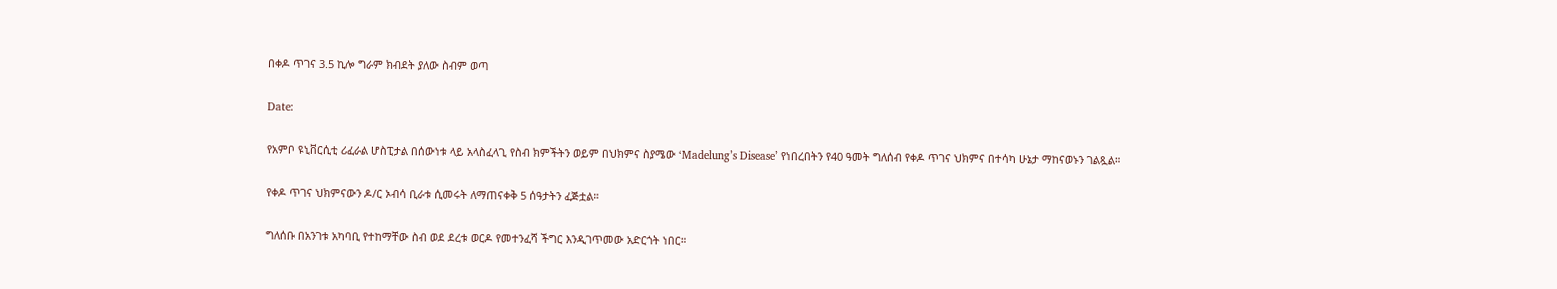በቀዶ ጥገና 3.5 ኪሎ ግራም ክብደት ያለው ስብም ወጣ

Date:

የአምቦ ዩኒቨርሲቲ ሪፈራል ሆስፒታል በሰውነቱ ላይ አላስፈላጊ የስብ ክምችትን ወይም በህክምና ስያሜው ‘Madelung’s Disease’ የነበረበትን የ40 ዓመት ግለሰብ የቀዶ ጥገና ህክምና በተሳካ ሁኔታ ማከናወኑን ገልጿል።

የቀዶ ጥገና ህክምናውን ዶ/ር ኦብሳ ቢራቱ ሲመሩት ለማጠናቀቅ 5 ሰዓታትን ፈጅቷል።

ግለሰቡ በአንገቱ አካባቢ የተከማቸው ስብ ወደ ደረቱ ወርዶ የመተንፈሻ ችግር እንዲገጥመው አድርጎት ነበር።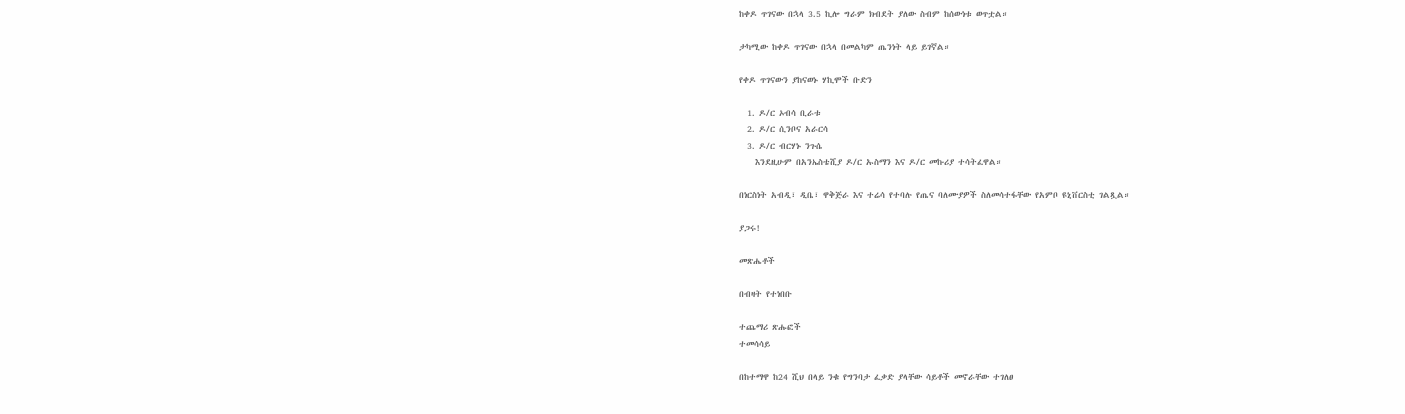ከቀዶ ጥገናው በኋላ 3.5 ኪሎ ግራም ክብደት ያለው ስብም ከሰውነቱ ወጥቷል።

ታካሚው ከቀዶ ጥገናው በኋላ በመልካም ጤንነት ላይ ይገኛል።

የቀዶ ጥገናውን ያከናወኑ ሃኪሞች ቡድን

  1. ዶ/ር ኦብሳ ቢራቱ
  2. ዶ/ር ሲንቦና አራርሳ
  3. ዶ/ር ብርሃኑ ንጉሴ
    እንደዚሁም በአንኤስቴሺያ ዶ/ር ኡስማን እና ዶ/ር መኩሪያ ተሳትፈዋል።

በነርስነት አብዲ፣ ዲቤ፣ ዋቅጅራ እና ተሬሳ የተባሉ የጤና ባለሙያዎች ስለመሳተፋቸው የአምቦ ዩኒቨርስቲ ገልጿል።

ያጋሩ!

መጽሔቶች

በብዛት የተነበቡ

ተጨማሪ ጽሑፎች
ተመሳሳይ

በከተማዋ ከ24 ሺህ በላይ ንቁ የግንባታ ፈቃድ ያላቸው ሳይቶች መኖራቸው ተገለፀ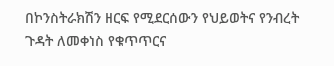በኮንስትራክሽን ዘርፍ የሚደርሰውን የህይወትና የንብረት ጉዳት ለመቀነስ የቁጥጥርና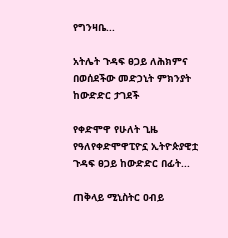የግንዛቤ...

አትሌት ጉዳፍ ፀጋይ ለሕክምና በወሰደችው መድኃኒት ምክንያት ከውድድር ታገደች

የቀድሞዋ የሁለት ጊዜ የዓለየቀድሞዋፒዮኗ ኢትዮጵያዊቷ ጉዳፍ ፀጋይ ከውድድር በፊት...

ጠቅላይ ሚኒስትር ዐብይ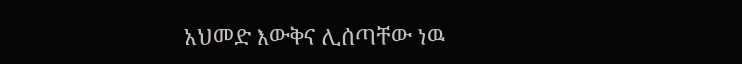አህመድ እውቅና ሊሰጣቸው ነዉ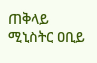ጠቅላይ ሚኒስትር ዐቢይ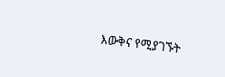እውቅና የሚያገኙት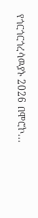የጎርጎርጎረሳዉያኑ 2026 በሞሮኮ...